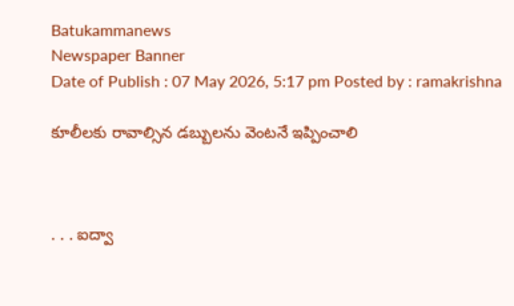Batukammanews
Newspaper Banner
Date of Publish : 07 May 2026, 5:17 pm Posted by : ramakrishna

కూలీలకు రావాల్సిన డబ్బులను వెంటనే ఇప్పించాలి



. . . ఐద్వా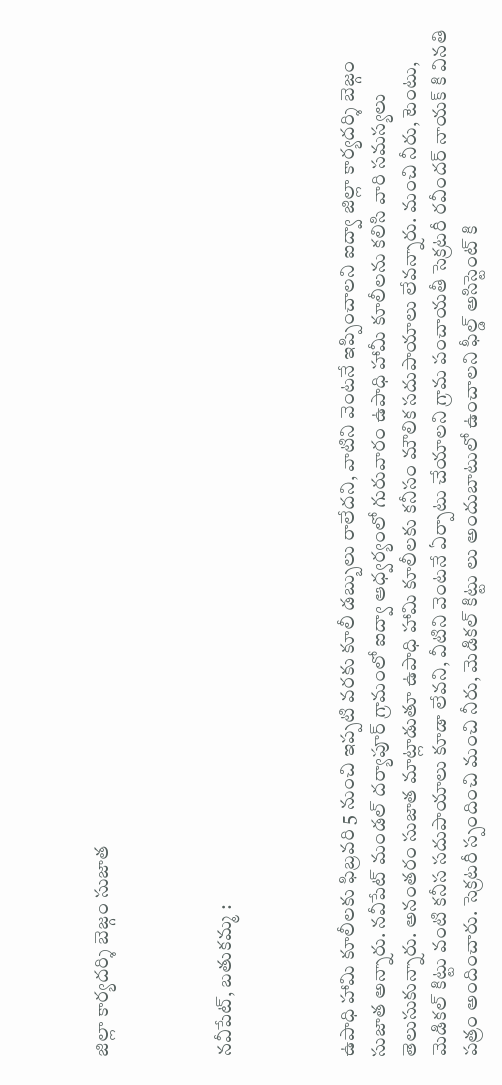జిల్లా కార్యదర్శి బెజ్గం సుజాత



నవీపేట్, బతుకమ్మ :



ఉపాధి హామి కూలీలకు ఫిబ్రవరి 5 నుంచి ఇప్పటి వరకు కూలీ డబ్బులు రాలేదని, వాటిని వెంటనే ఇప్పించాలని ఐద్వా జిల్లా కార్యదర్శి బెజ్గం సుజాత అన్నారు. నవీపేట్ మండల్ దర్యాపూర్ గ్రామంలో ఐద్వా ఆధ్వర్యంలో గురువారం ఉపాధి హామీ కూలీలను కలిసి వారి సమస్యలు తెలుసుకున్నారు. అనంతరం సుజాత మాట్లాడుతూ ఉపాధి హామి కూలీలకు కనీసం మౌలిక సదుపాయాలు లేవన్నారు. మంచి నీరు, టెంటు, మెడికల్ కిట్టు వంటి కనీస సదుపాయాలు కూడా లేవని, వీటిని వెంటనే ఏర్పాటు చేయాలని గ్రామ పంచాయతీ సెక్రటరీ రవీందర్ నాయక్ కి వినతి పత్రం అందించారు. సెక్రటరీ స్పందించి మంచి నీరు, మెడికల్ కిట్టు లు అందుబాటులో ఉంచాలని ఫీల్డ్ అసిస్టెంట్ కి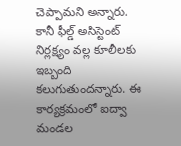చెప్పామని అన్నారు. కానీ ఫీల్డ్ అసిస్టెంట్ నిర్లక్ష్యం వల్ల కూలీలకు ఇబ్బంది కలుగుతుందన్నారు. ఈ కార్యక్రమంలో ఐద్వా మండల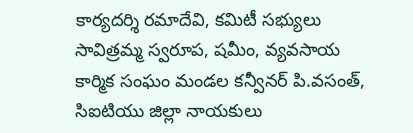కార్యదర్శి రమాదేవి, కమిటీ సభ్యులు సావిత్రమ్మ స్వరూప, షమీం, వ్యవసాయ కార్మిక సంఘం మండల కన్వీనర్ పి.వసంత్, సిఐటియు జిల్లా నాయకులు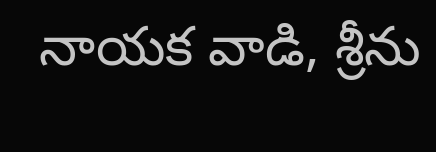నాయక వాడి, శ్రీను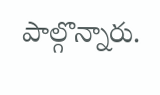పాల్గొన్నారు.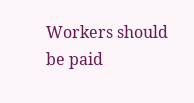Workers should be paid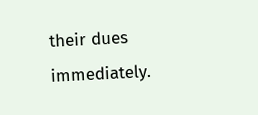their dues immediately.